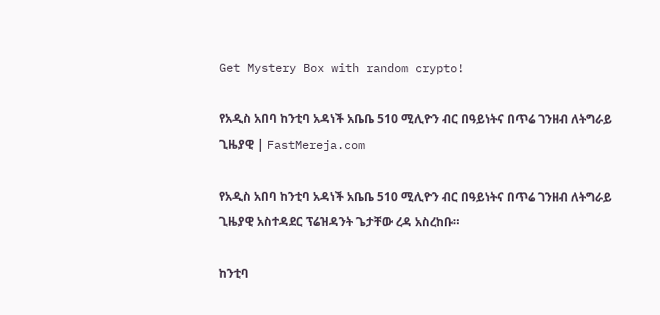Get Mystery Box with random crypto!

የአዲስ አበባ ከንቲባ አዳነች አቤቤ 510 ሚሊዮን ብር በዓይነትና በጥሬ ገንዘብ ለትግራይ ጊዜያዊ | FastMereja.com

የአዲስ አበባ ከንቲባ አዳነች አቤቤ 510 ሚሊዮን ብር በዓይነትና በጥሬ ገንዘብ ለትግራይ ጊዜያዊ አስተዳደር ፕሬዝዳንት ጌታቸው ረዳ አስረከቡ።

ከንቲባ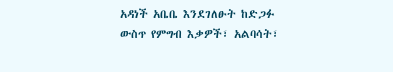አዳነች አቤቤ እንደገለፁት ከድጋፉ ውስጥ የምግብ እቃዎች፣ አልባሳት፣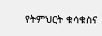የትምህርት ቁሳቁስና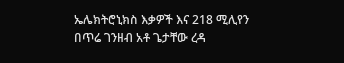ኤሌክትሮኒክስ እቃዎች እና 218 ሚሊየን በጥሬ ገንዘብ አቶ ጌታቸው ረዳ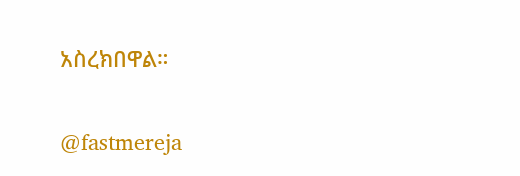አስረክበዋል።

@fastmereja